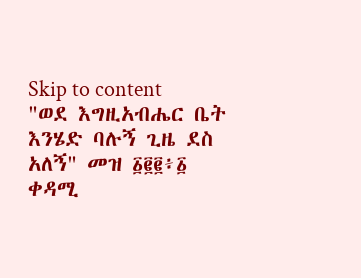Skip to content
"ወደ እግዚአብሔር ቤት እንሄድ ባሉኝ ጊዜ ደስ አለኝ" መዝ ፩፪፪፥፩
ቀዳሚ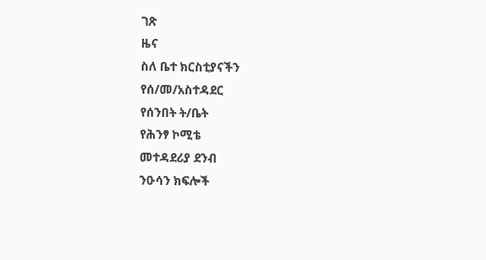ገጽ
ዜና
ስለ ቤተ ክርስቲያናችን
የሰ/መ/አስተዳደር
የሰንበት ት/ቤት
የሕንፃ ኮሚቴ
መተዳደሪያ ደንብ
ንዑሳን ክፍሎች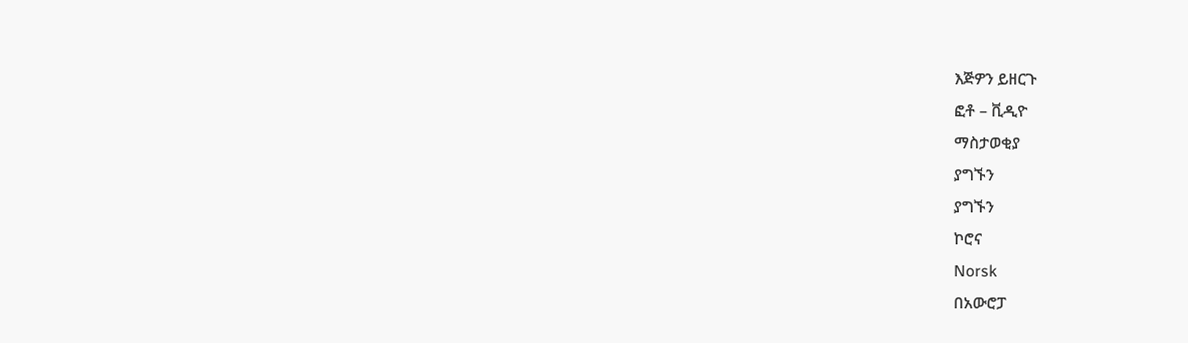እጅዎን ይዘርጉ
ፎቶ – ቪዲዮ
ማስታወቂያ
ያግኙን
ያግኙን
ኮሮና
Norsk
በአውሮፓ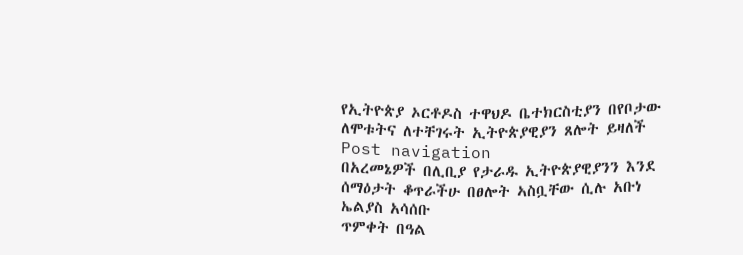የኢትዮጵያ ኦርቶዶስ ተዋህዶ ቤተክርስቲያን በየቦታው ለሞቱትና ለተቸገሩት ኢትዮጵያዊያን ጸሎት ይዛለች
Post navigation
በአረመኔዎች በሊቢያ የታራዱ ኢትዮጵያዊያንን እንደ ሰማዕታት ቆጥራችሁ በፀሎት ኣስቧቸው ሲሉ አቡነ ኤልያስ አሳሰቡ
ጥምቀት በዓል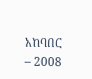አከባበር – 2008